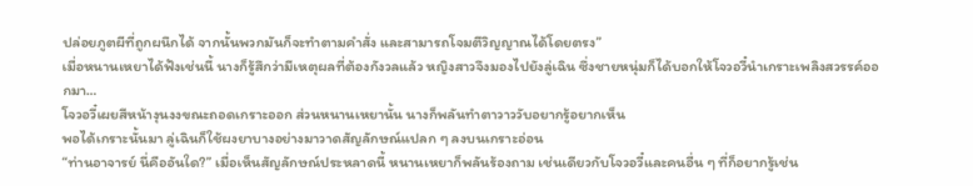ปล่อยภูตผีที่ถูกผนึกได้ จากนั้นพวกมันก็จะทำตามคำสั่ง และสามารถโจมตีวิญญาณได้โดยตรง”
เมื่อหนานเหยาได้ฟังเช่นนี้ นางก็รู้สึกว่ามีเหตุผลที่ต้องกังวลแล้ว หญิงสาวจึงมองไปยังลู่เฉิน ซึ่งชายหนุ่มก็ได้บอกให้โจวอวี๋นำเกราะเพลิงสวรรค์ออกมา…
โจวอวี๋เผยสีหน้างุนงงขณะถอดเกราะออก ส่วนหนานเหยานั้น นางก็พลันทำตาวาววับอยากรู้อยากเห็น
พอได้เกราะนั้นมา ลู่เฉินก็ใช้ผงยาบางอย่างมาวาดสัญลักษณ์แปลก ๆ ลงบนเกราะอ่อน
“ท่านอาจารย์ นี่คืออันใด?” เมื่อเห็นสัญลักษณ์ประหลาดนี้ หนานเหยาก็พลันร้องถาม เช่นเดียวกับโจวอวี๋และคนอื่น ๆ ที่ก็อยากรู้เช่น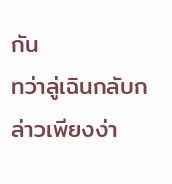กัน
ทว่าลู่เฉินกลับกล่าวเพียงง่า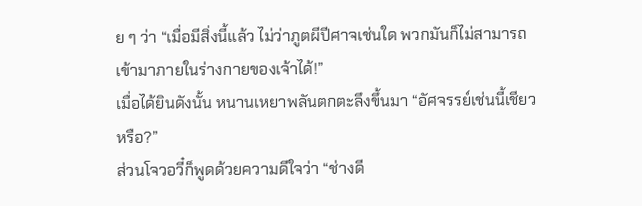ย ๆ ว่า “เมื่อมีสิ่งนี้แล้ว ไม่ว่าภูตผีปีศาจเช่นใด พวกมันก็ไม่สามารถเข้ามาภายในร่างกายของเจ้าได้!”
เมื่อได้ยินดังนั้น หนานเหยาพลันตกตะลึงขึ้นมา “อัศจรรย์เช่นนี้เชียวหรือ?”
ส่วนโจวอวี๋ก็พูดด้วยความดีใจว่า “ช่างดี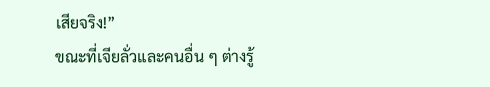เสียจริง!”
ขณะที่เจียลั่วและคนอื่น ๆ ต่างรู้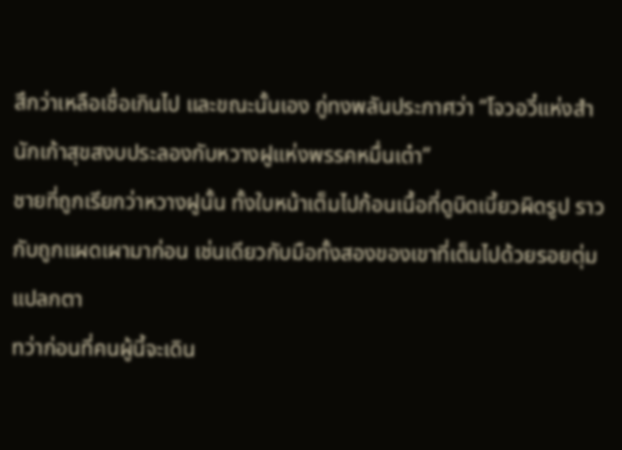สึกว่าเหลือเชื่อเกินไป และขณะนั้นเอง กู่ทงพลันประกาศว่า “โจวอวี๋แห่งสำนักเก้าสุขสงบประลองกับหวางฝูแห่งพรรคหมื่นเต๋า”
ชายที่ถูกเรียกว่าหวางฝูนั้น ทั้งใบหน้าเต็มไปก้อนเนื้อที่ดูบิดเบี้ยวผิดรูป ราวกับถูกแผดเผามาก่อน เช่นเดียวกับมือทั้งสองของเขาที่เต็มไปด้วยรอยตุ่มแปลกตา
ทว่าก่อนที่คนผู้นี้จะเดิน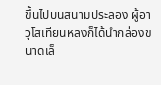ขึ้นไปบนสนามประลอง ผู้อาวุโสเทียนหลงก็ได้นำกล่องขนาดเล็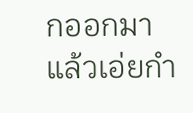กออกมาแล้วเอ่ยกำ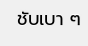ชับเบา ๆ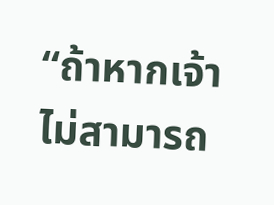“ถ้าหากเจ้าไม่สามารถ